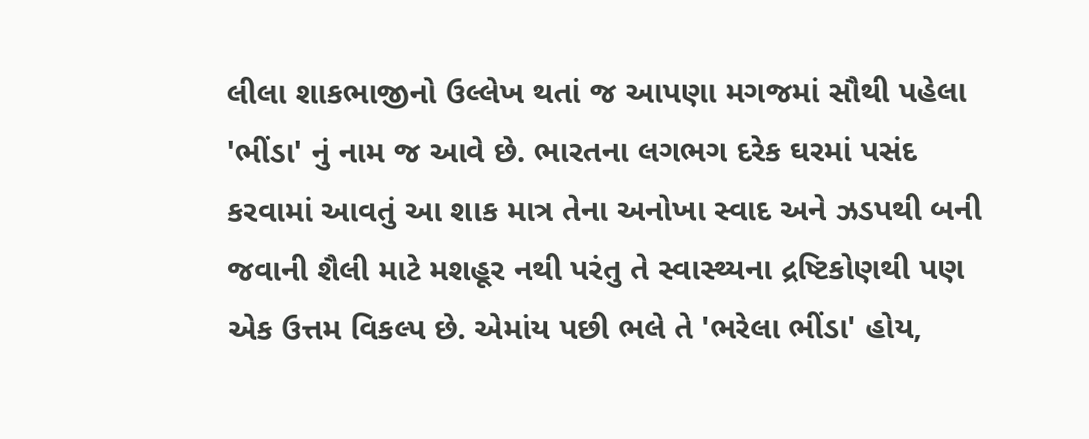લીલા શાકભાજીનો ઉલ્લેખ થતાં જ આપણા મગજમાં સૌથી પહેલા 'ભીંડા' નું નામ જ આવે છે. ભારતના લગભગ દરેક ઘરમાં પસંદ કરવામાં આવતું આ શાક માત્ર તેના અનોખા સ્વાદ અને ઝડપથી બની જવાની શૈલી માટે મશહૂર નથી પરંતુ તે સ્વાસ્થ્યના દ્રષ્ટિકોણથી પણ એક ઉત્તમ વિકલ્પ છે. એમાંય પછી ભલે તે 'ભરેલા ભીંડા' હોય,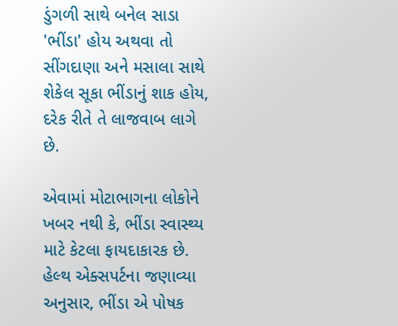ડુંગળી સાથે બનેલ સાડા 'ભીંડા' હોય અથવા તો સીંગદાણા અને મસાલા સાથે શેકેલ સૂકા ભીંડાનું શાક હોય, દરેક રીતે તે લાજવાબ લાગે છે.

એવામાં મોટાભાગના લોકોને ખબર નથી કે, ભીંડા સ્વાસ્થ્ય માટે કેટલા ફાયદાકારક છે. હેલ્થ એક્સપર્ટના જણાવ્યા અનુસાર, ભીંડા એ પોષક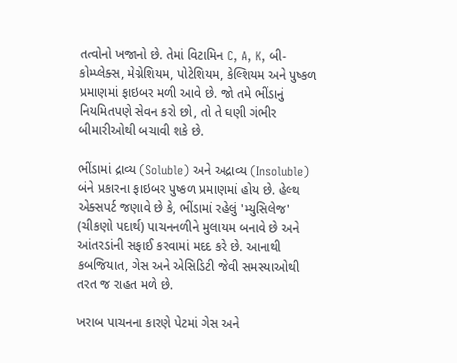તત્વોનો ખજાનો છે. તેમાં વિટામિન C, A, K, બી-કોમ્પ્લેક્સ, મેગ્નેશિયમ, પોટેશિયમ, કેલ્શિયમ અને પુષ્કળ પ્રમાણમાં ફાઇબર મળી આવે છે. જો તમે ભીંડાનું નિયમિતપણે સેવન કરો છો, તો તે ઘણી ગંભીર બીમારીઓથી બચાવી શકે છે.

ભીંડામાં દ્રાવ્ય (Soluble) અને અદ્રાવ્ય (Insoluble) બંને પ્રકારના ફાઇબર પુષ્કળ પ્રમાણમાં હોય છે. હેલ્થ એક્સપર્ટ જણાવે છે કે, ભીંડામાં રહેલું 'મ્યુસિલેજ' (ચીકણો પદાર્થ) પાચનનળીને મુલાયમ બનાવે છે અને આંતરડાંની સફાઈ કરવામાં મદદ કરે છે. આનાથી કબજિયાત, ગેસ અને એસિડિટી જેવી સમસ્યાઓથી તરત જ રાહત મળે છે.

ખરાબ પાચનના કારણે પેટમાં ગેસ અને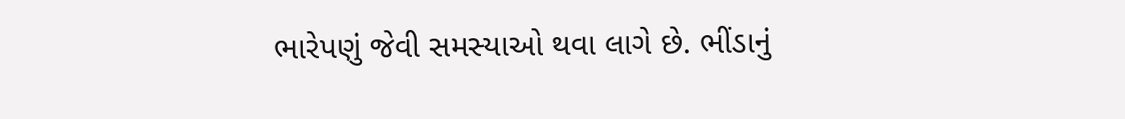ભારેપણું જેવી સમસ્યાઓ થવા લાગે છે. ભીંડાનું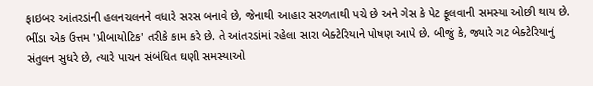ફાઇબર આંતરડાંની હલનચલનને વધારે સરસ બનાવે છે, જેનાથી આહાર સરળતાથી પચે છે અને ગેસ કે પેટ ફૂલવાની સમસ્યા ઓછી થાય છે. ભીંડા એક ઉત્તમ 'પ્રીબાયોટિક' તરીકે કામ કરે છે. તે આંતરડાંમાં રહેલા સારા બેક્ટેરિયાને પોષણ આપે છે. બીજું કે, જ્યારે ગટ બેક્ટેરિયાનું સંતુલન સુધરે છે, ત્યારે પાચન સંબંધિત ઘણી સમસ્યાઓ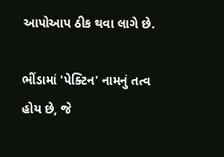આપોઆપ ઠીક થવા લાગે છે.

ભીંડામાં 'પેક્ટિન' નામનું તત્વ હોય છે, જે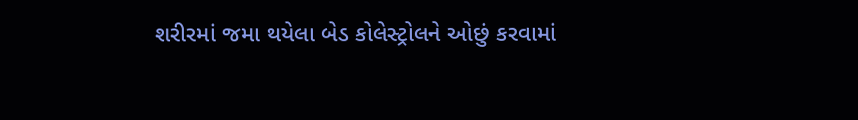શરીરમાં જમા થયેલા બેડ કોલેસ્ટ્રોલને ઓછું કરવામાં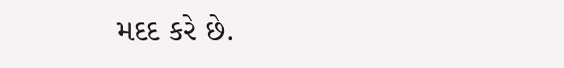મદદ કરે છે.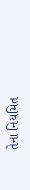તેના નિયમિત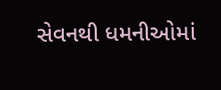સેવનથી ધમનીઓમાં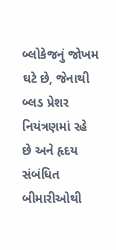બ્લોકેજનું જોખમ ઘટે છે, જેનાથી બ્લડ પ્રેશર નિયંત્રણમાં રહે છે અને હૃદય સંબંધિત બીમારીઓથી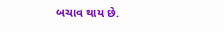બચાવ થાય છે.